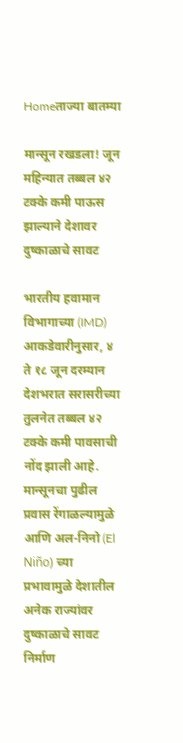Homeताज्या बातम्या

मान्सून रखडला! जून महिन्यात तब्बल ४२ टक्के कमी पाऊस झाल्याने देशावर दुष्काळाचे सावट

भारतीय हवामान विभागाच्या (IMD) आकडेवारीनुसार, ४ ते १८ जून दरम्यान देशभरात सरासरीच्या तुलनेत तब्बल ४२ टक्के कमी पावसाची नोंद झाली आहे. मान्सूनचा पुढील प्रवास रेंगाळल्यामुळे आणि अल-निनो (El Niño) च्या प्रभावामुळे देशातील अनेक राज्यांवर दुष्काळाचे सावट निर्माण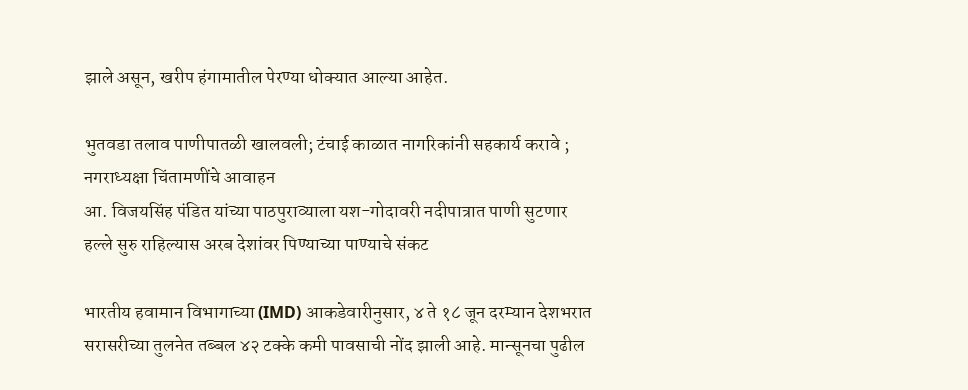झाले असून, खरीप हंगामातील पेरण्या धोक्यात आल्या आहेत.

भुतवडा तलाव पाणीपातळी खालवली; टंचाई काळात नागरिकांनी सहकार्य करावे ; नगराध्यक्षा चिंतामणींचे आवाहन
आ. विजयसिंह पंडित यांच्या पाठपुराव्याला यश-गोदावरी नदीपात्रात पाणी सुटणार
हल्ले सुरु राहिल्यास अरब देशांवर पिण्याच्या पाण्याचे संकट

भारतीय हवामान विभागाच्या (IMD) आकडेवारीनुसार, ४ ते १८ जून दरम्यान देशभरात सरासरीच्या तुलनेत तब्बल ४२ टक्के कमी पावसाची नोंद झाली आहे. मान्सूनचा पुढील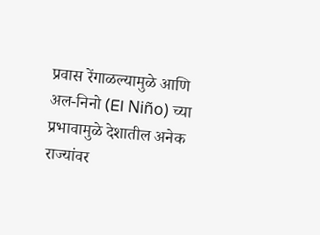प्रवास रेंगाळल्यामुळे आणि अल-निनो (El Niño) च्या प्रभावामुळे देशातील अनेक राज्यांवर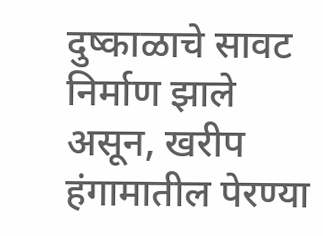दुष्काळाचे सावट निर्माण झाले असून, खरीप हंगामातील पेरण्या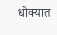धोक्यात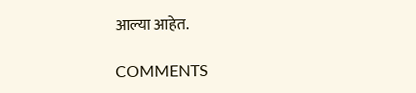आल्या आहेत.

COMMENTS